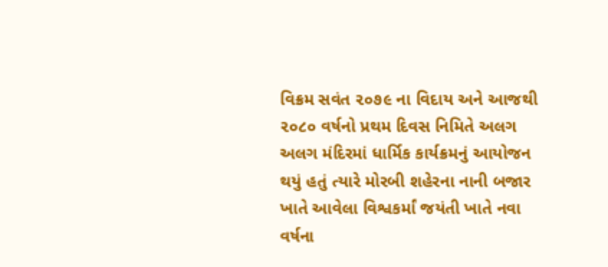વિક્રમ સવંત ૨૦૭૯ ના વિદાય અને આજથી ૨૦૮૦ વર્ષનો પ્રથમ દિવસ નિમિતે અલગ અલગ મંદિરમાં ધાર્મિક કાર્યક્રમનું આયોજન થયું હતું ત્યારે મોરબી શહેરના નાની બજાર ખાતે આવેલા વિશ્વકર્માં જયંતી ખાતે નવા વર્ષના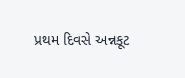પ્રથમ દિવસે અન્નકૂટ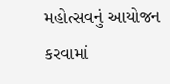મહોત્સવનું આયોજન કરવામાં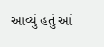આવ્યું હતું આં